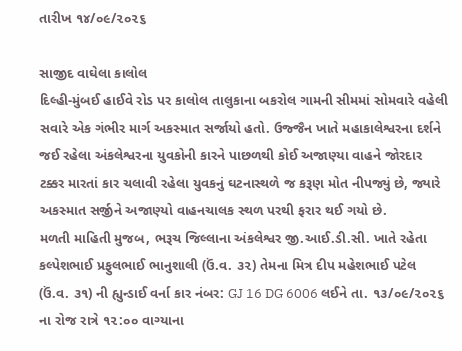તારીખ ૧૪/૦૯/૨૦૨૬

સાજીદ વાઘેલા કાલોલ
દિલ્હી-મુંબઈ હાઈવે રોડ પર કાલોલ તાલુકાના બકરોલ ગામની સીમમાં સોમવારે વહેલી સવારે એક ગંભીર માર્ગ અકસ્માત સર્જાયો હતો. ઉજ્જૈન ખાતે મહાકાલેશ્વરના દર્શને જઈ રહેલા અંકલેશ્વરના યુવકોની કારને પાછળથી કોઈ અજાણ્યા વાહને જોરદાર ટક્કર મારતાં કાર ચલાવી રહેલા યુવકનું ઘટનાસ્થળે જ કરૂણ મોત નીપજ્યું છે, જ્યારે અકસ્માત સર્જીને અજાણ્યો વાહનચાલક સ્થળ પરથી ફરાર થઈ ગયો છે.
મળતી માહિતી મુજબ, ભરૂચ જિલ્લાના અંકલેશ્વર જી.આઈ.ડી.સી. ખાતે રહેતા કલ્પેશભાઈ પ્રફુલભાઈ ભાનુશાલી (ઉં.વ. ૩૨) તેમના મિત્ર દીપ મહેશભાઈ પટેલ (ઉં.વ. ૩૧) ની હ્યુન્ડાઈ વર્ના કાર નંબર: GJ 16 DG 6006 લઈને તા. ૧૩/૦૯/૨૦૨૬ ના રોજ રાત્રે ૧૨:૦૦ વાગ્યાના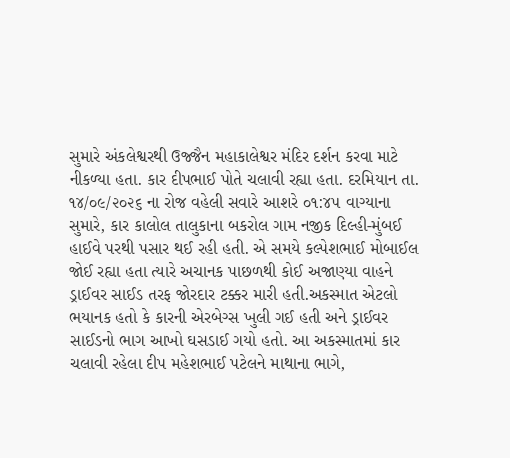સુમારે અંકલેશ્વરથી ઉજ્જૈન મહાકાલેશ્વર મંદિર દર્શન કરવા માટે નીકળ્યા હતા. કાર દીપભાઈ પોતે ચલાવી રહ્યા હતા. દરમિયાન તા. ૧૪/૦૯/૨૦૨૬ ના રોજ વહેલી સવારે આશરે ૦૧:૪૫ વાગ્યાના સુમારે, કાર કાલોલ તાલુકાના બકરોલ ગામ નજીક દિલ્હી-મુંબઈ હાઈવે પરથી પસાર થઈ રહી હતી. એ સમયે કલ્પેશભાઈ મોબાઈલ જોઈ રહ્યા હતા ત્યારે અચાનક પાછળથી કોઈ અજાણ્યા વાહને ડ્રાઈવર સાઈડ તરફ જોરદાર ટક્કર મારી હતી.અકસ્માત એટલો ભયાનક હતો કે કારની એરબેગ્સ ખુલી ગઈ હતી અને ડ્રાઈવર સાઈડનો ભાગ આખો ઘસડાઈ ગયો હતો. આ અકસ્માતમાં કાર ચલાવી રહેલા દીપ મહેશભાઈ પટેલને માથાના ભાગે,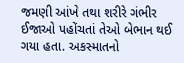જમણી આંખે તથા શરીરે ગંભીર ઈજાઓ પહોંચતાં તેઓ બેભાન થઈ ગયા હતા. અકસ્માતનો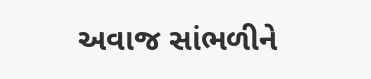અવાજ સાંભળીને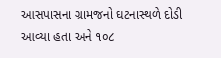આસપાસના ગ્રામજનો ઘટનાસ્થળે દોડી આવ્યા હતા અને ૧૦૮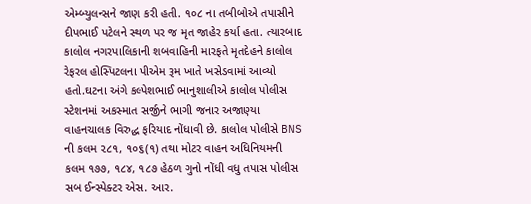એમ્બ્યુલન્સને જાણ કરી હતી. ૧૦૮ ના તબીબોએ તપાસીને દીપભાઈ પટેલને સ્થળ પર જ મૃત જાહેર કર્યા હતા. ત્યારબાદ કાલોલ નગરપાલિકાની શબવાહિની મારફતે મૃતદેહને કાલોલ રેફરલ હોસ્પિટલના પીએમ રૂમ ખાતે ખસેડવામાં આવ્યો હતો.ઘટના અંગે કલ્પેશભાઈ ભાનુશાલીએ કાલોલ પોલીસ સ્ટેશનમાં અકસ્માત સર્જીને ભાગી જનાર અજાણ્યા વાહનચાલક વિરુદ્ધ ફરિયાદ નોંધાવી છે. કાલોલ પોલીસે BNS ની કલમ ૨૮૧, ૧૦૬(૧) તથા મોટર વાહન અધિનિયમની કલમ ૧૭૭, ૧૮૪, ૧૮૭ હેઠળ ગુનો નોંધી વધુ તપાસ પોલીસ સબ ઈન્સ્પેક્ટર એસ. આર.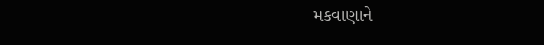મકવાણાને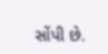સોંપી છે.